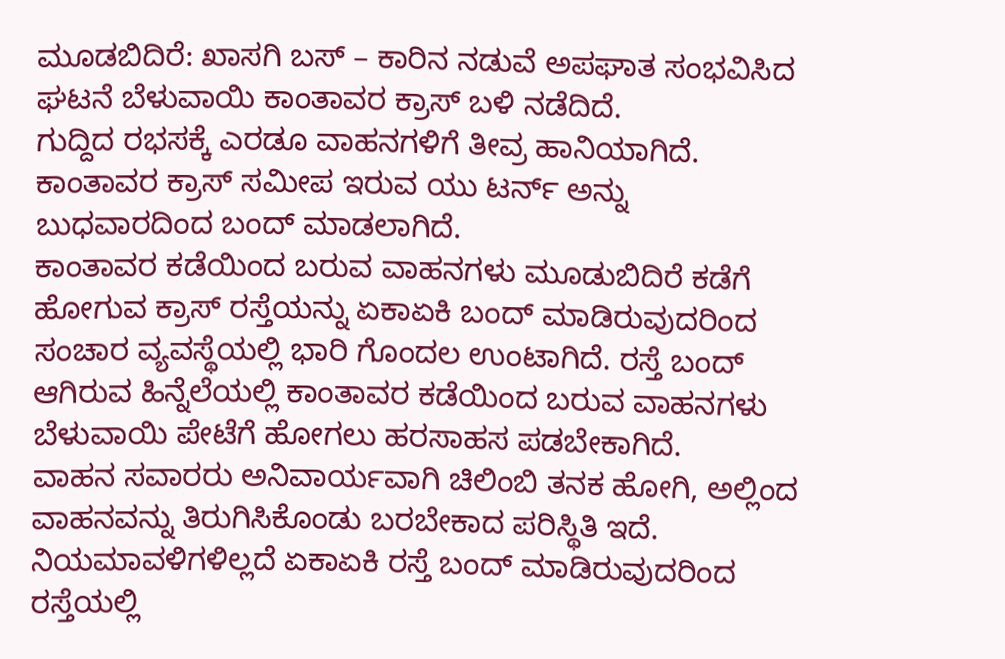ಮೂಡಬಿದಿರೆ: ಖಾಸಗಿ ಬಸ್ – ಕಾರಿನ ನಡುವೆ ಅಪಘಾತ ಸಂಭವಿಸಿದ ಘಟನೆ ಬೆಳುವಾಯಿ ಕಾಂತಾವರ ಕ್ರಾಸ್ ಬಳಿ ನಡೆದಿದೆ.
ಗುದ್ದಿದ ರಭಸಕ್ಕೆ ಎರಡೂ ವಾಹನಗಳಿಗೆ ತೀವ್ರ ಹಾನಿಯಾಗಿದೆ. ಕಾಂತಾವರ ಕ್ರಾಸ್ ಸಮೀಪ ಇರುವ ಯು ಟರ್ನ್ ಅನ್ನು ಬುಧವಾರದಿಂದ ಬಂದ್ ಮಾಡಲಾಗಿದೆ.
ಕಾಂತಾವರ ಕಡೆಯಿಂದ ಬರುವ ವಾಹನಗಳು ಮೂಡುಬಿದಿರೆ ಕಡೆಗೆ ಹೋಗುವ ಕ್ರಾಸ್ ರಸ್ತೆಯನ್ನು ಏಕಾಏಕಿ ಬಂದ್ ಮಾಡಿರುವುದರಿಂದ ಸಂಚಾರ ವ್ಯವಸ್ಥೆಯಲ್ಲಿ ಭಾರಿ ಗೊಂದಲ ಉಂಟಾಗಿದೆ. ರಸ್ತೆ ಬಂದ್ ಆಗಿರುವ ಹಿನ್ನೆಲೆಯಲ್ಲಿ ಕಾಂತಾವರ ಕಡೆಯಿಂದ ಬರುವ ವಾಹನಗಳು ಬೆಳುವಾಯಿ ಪೇಟೆಗೆ ಹೋಗಲು ಹರಸಾಹಸ ಪಡಬೇಕಾಗಿದೆ.
ವಾಹನ ಸವಾರರು ಅನಿವಾರ್ಯವಾಗಿ ಚಿಲಿಂಬಿ ತನಕ ಹೋಗಿ, ಅಲ್ಲಿಂದ ವಾಹನವನ್ನು ತಿರುಗಿಸಿಕೊಂಡು ಬರಬೇಕಾದ ಪರಿಸ್ಥಿತಿ ಇದೆ. ನಿಯಮಾವಳಿಗಳಿಲ್ಲದೆ ಏಕಾಏಕಿ ರಸ್ತೆ ಬಂದ್ ಮಾಡಿರುವುದರಿಂದ ರಸ್ತೆಯಲ್ಲಿ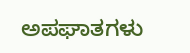ಅಪಘಾತಗಳು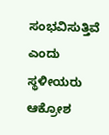ಸಂಭವಿಸುತ್ತಿವೆ ಎಂದು ಸ್ಥಳೀಯರು ಆಕ್ರೋಶ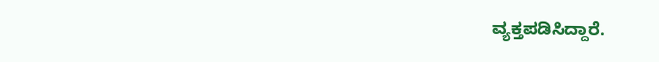ವ್ಯಕ್ತಪಡಿಸಿದ್ದಾರೆ.